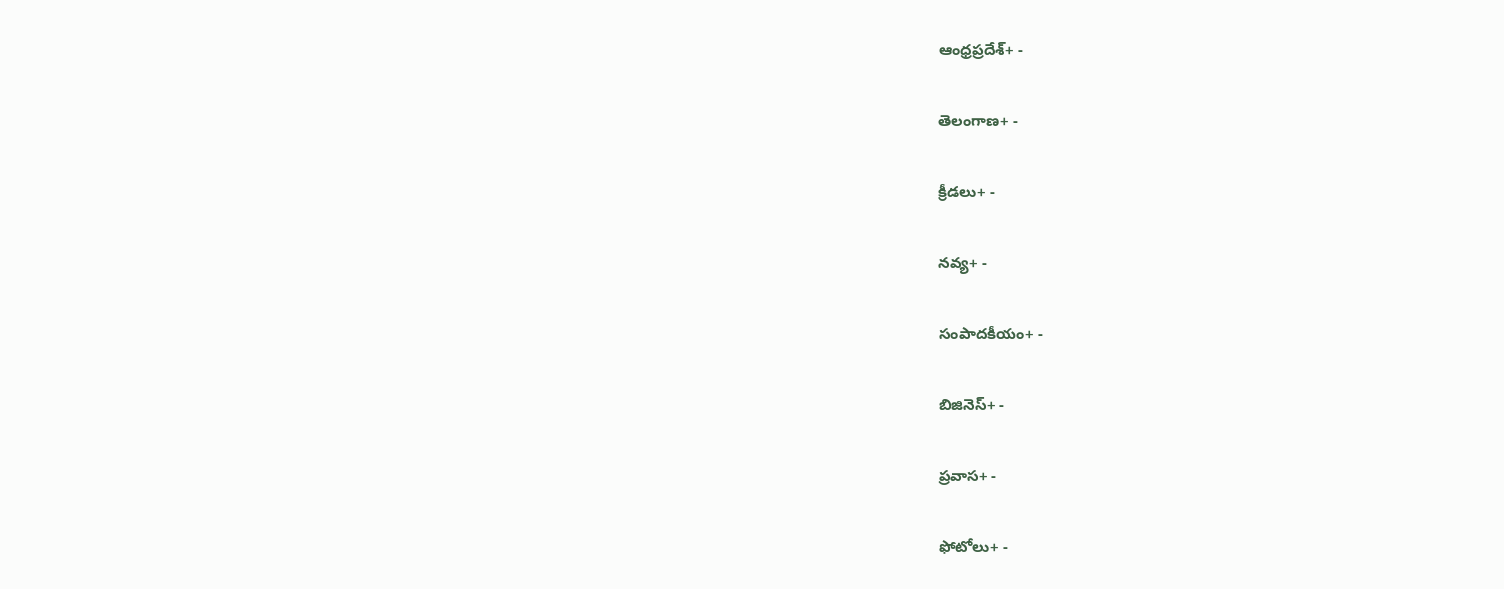ఆంధ్రప్రదేశ్+ -

తెలంగాణ+ -

క్రీడలు+ -

నవ్య+ -

సంపాదకీయం+ -

బిజినెస్+ -

ప్రవాస+ -

ఫోటోలు+ -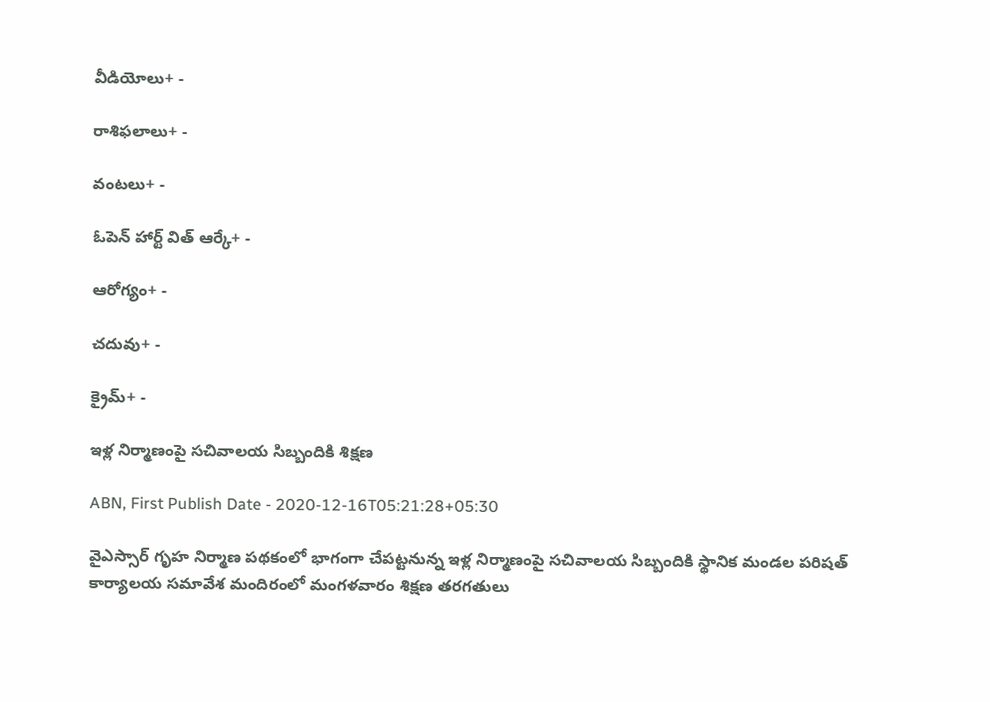వీడియోలు+ -

రాశిఫలాలు+ -

వంటలు+ -

ఓపెన్ హార్ట్ విత్ ఆర్కే+ -

ఆరోగ్యం+ -

చదువు+ -

క్రైమ్+ -

ఇళ్ల నిర్మాణంపై సచివాలయ సిబ్బందికి శిక్షణ

ABN, First Publish Date - 2020-12-16T05:21:28+05:30

వైఎస్సార్‌ గృహ నిర్మాణ పథకంలో భాగంగా చేపట్టనున్న ఇళ్ల నిర్మాణంపై సచివాలయ సిబ్బందికి స్థానిక మండల పరిషత్‌ కార్యాలయ సమావేశ మందిరంలో మంగళవారం శిక్షణ తరగతులు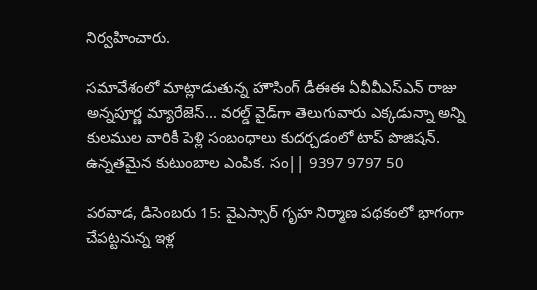నిర్వహించారు.

సమావేశంలో మాట్లాడుతున్న హౌసింగ్‌ డీఈఈ ఏవీవీఎస్‌ఎన్‌ రాజు
అన్నపూర్ణ మ్యారేజెస్... వరల్డ్ వైడ్‌గా తెలుగువారు ఎక్కడున్నా అన్ని కులముల వారికీ పెళ్లి సంబంధాలు కుదర్చడంలో టాప్ పొజిషన్. ఉన్నతమైన కుటుంబాల ఎంపిక. సం|| 9397 9797 50

పరవాడ, డిసెంబరు 15: వైఎస్సార్‌ గృహ నిర్మాణ పథకంలో భాగంగా చేపట్టనున్న ఇళ్ల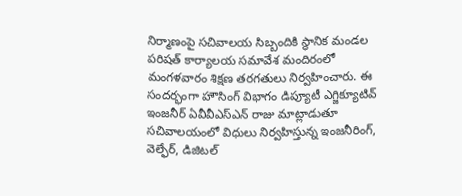నిర్మాణంపై సచివాలయ సిబ్బందికి స్థానిక మండల పరిషత్‌ కార్యాలయ సమావేశ మందిరంలో మంగళవారం శిక్షణ తరగతులు నిర్వహించారు. ఈ సందర్భంగా హౌసింగ్‌ విభాగం డిప్యూటీ ఎగ్జిక్యూటివ్‌ ఇంజనీర్‌ ఏవీవీఎస్‌ఎన్‌ రాజు మాట్లాడుతూ సచివాలయంలో విధులు నిర్వహిస్తున్న ఇంజనీరింగ్‌, వెల్ఫేర్‌, డిజిటల్‌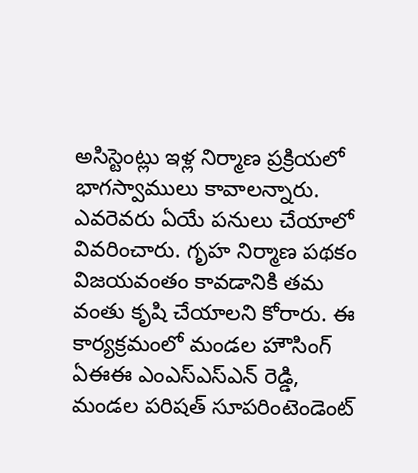అసిస్టెంట్లు ఇళ్ల నిర్మాణ ప్రక్రియలో భాగస్వాములు కావాలన్నారు. ఎవరెవరు ఏయే పనులు చేయాలో వివరించారు. గృహ నిర్మాణ పథకం విజయవంతం కావడానికి తమ వంతు కృషి చేయాలని కోరారు. ఈ కార్యక్రమంలో మండల హౌసింగ్‌ ఏఈఈ ఎంఎస్‌ఎస్‌ఎన్‌ రెడ్డి, మండల పరిషత్‌ సూపరింటెండెంట్‌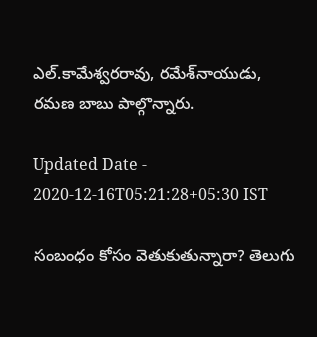ఎల్‌.కామేశ్వరరావు, రమేశ్‌నాయుడు, రమణ బాబు పాల్గొన్నారు.

Updated Date - 2020-12-16T05:21:28+05:30 IST

సంబంధం కోసం వెతుకుతున్నారా? తెలుగు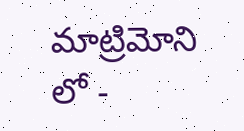మాట్రిమోని లో -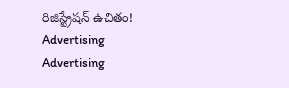రిజిస్ట్రేషన్ ఉచితం!
Advertising
Advertising